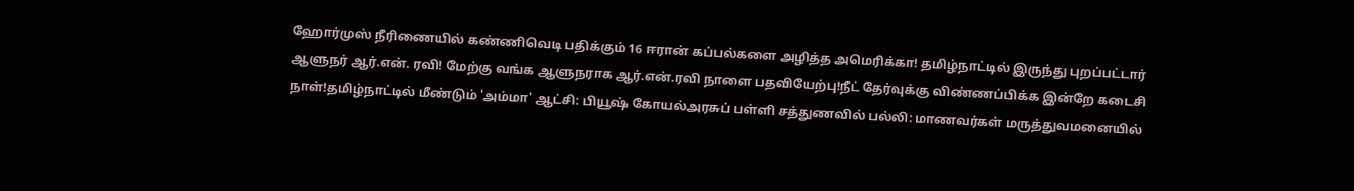ஹோர்முஸ் நீரிணையில் கண்ணிவெடி பதிக்கும் 16 ஈரான் கப்பல்களை அழித்த அமெரிக்கா! தமிழ்நாட்டில் இருந்து புறப்பட்டார் ஆளுநர் ஆர்.என். ரவி! மேற்கு வங்க ஆளுநராக ஆர்.என்.ரவி நாளை பதவியேற்பு!நீட் தேர்வுக்கு விண்ணப்பிக்க இன்றே கடைசி நாள்!தமிழ்நாட்டில் மீண்டும் 'அம்மா' ஆட்சி: பியூஷ் கோயல்அரசுப் பள்ளி சத்துணவில் பல்லி: மாணவர்கள் மருத்துவமனையில்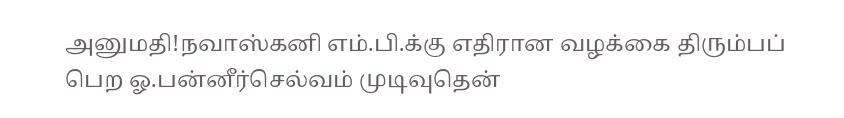அனுமதி!நவாஸ்கனி எம்.பி.க்கு எதிரான வழக்கை திரும்பப் பெற ஓ.பன்னீர்செல்வம் முடிவுதென்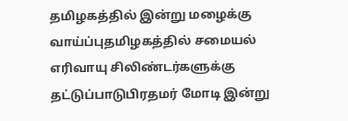தமிழகத்தில் இன்று மழைக்கு வாய்ப்புதமிழகத்தில் சமையல் எரிவாயு சிலிண்டர்களுக்கு தட்டுப்பாடுபிரதமர் மோடி இன்று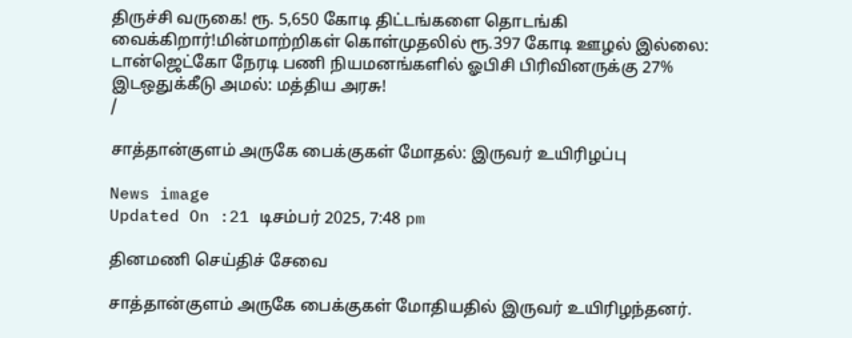திருச்சி வருகை! ரூ. 5,650 கோடி திட்டங்களை தொடங்கி வைக்கிறார்!மின்மாற்றிகள் கொள்முதலில் ரூ.397 கோடி ஊழல் இல்லை: டான்ஜெட்கோ நேரடி பணி நியமனங்களில் ஓபிசி பிரிவினருக்கு 27% இடஒதுக்கீடு அமல்: மத்திய அரசு!
/

சாத்தான்குளம் அருகே பைக்குகள் மோதல்: இருவர் உயிரிழப்பு

News image
Updated On :21 டிசம்பர் 2025, 7:48 pm

தினமணி செய்திச் சேவை

சாத்தான்குளம் அருகே பைக்குகள் மோதியதில் இருவர் உயிரிழந்தனர்.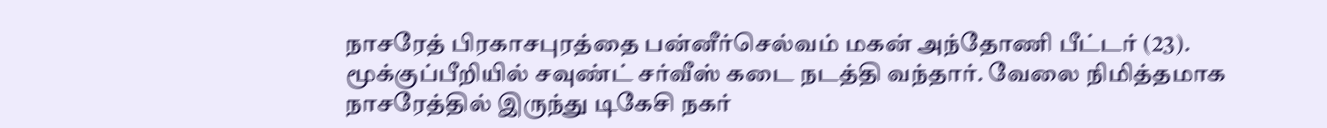நாசரேத் பிரகாசபுரத்தை பன்னீர்செல்வம் மகன் அந்தோணி பீட்டர் (23). மூக்குப்பீறியில் சவுண்ட் சர்வீஸ் கடை நடத்தி வந்தார். வேலை நிமித்தமாக நாசரேத்தில் இருந்து டிகேசி நகர்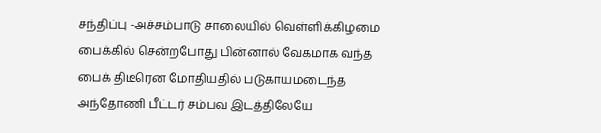சந்திப்பு -அச்சம்பாடு சாலையில் வெள்ளிக்கிழமை பைக்கில் சென்றபோது பின்னால் வேகமாக வந்த பைக் திடீரென மோதியதில் படுகாயமடைந்த அந்தோணி பீட்டர் சம்பவ இடத்திலேயே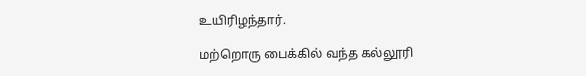உயிரிழந்தார்.

மற்றொரு பைக்கில் வந்த கல்லூரி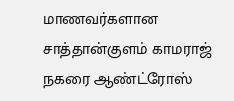மாணவர்களான சாத்தான்குளம் காமராஜ் நகரை ஆண்ட்ரோஸ்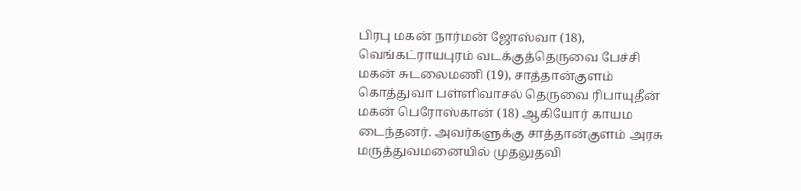பிரபு மகன் நார்மன் ஜோஸ்வா (18), வெங்கட்ராயபுரம் வடக்குத்தெருவை பேச்சி மகன் சுடலைமணி (19), சாத்தான்குளம் கொத்துவா பள்ளிவாசல் தெருவை ரிபாயுதீன் மகன் பெரோஸ்கான் (18) ஆகியோர் காயம டைந்தனர். அவர்களுக்கு சாத்தான்குளம் அரசு மருத்துவமனையில் முதலுதவி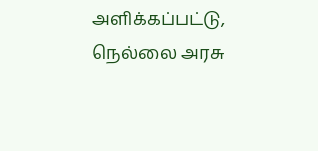அளிக்கப்பட்டு, நெல்லை அரசு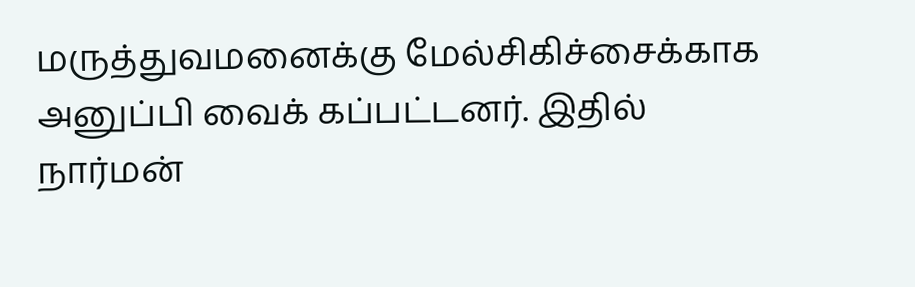மருத்துவமனைக்கு மேல்சிகிச்சைக்காக அனுப்பி வைக் கப்பட்டனர். இதில் நார்மன்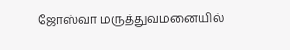ஜோஸ்வா மருத்துவமனையில்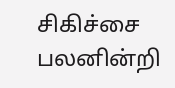சிகிச்சை பலனின்றி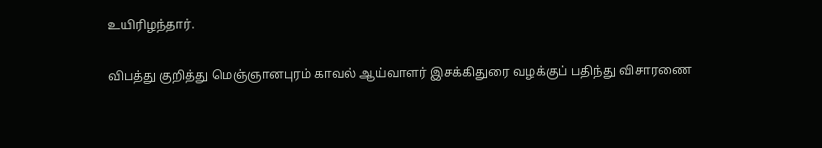உயிரிழந்தார்.

விபத்து குறித்து மெஞ்ஞானபுரம் காவல் ஆய்வாளர் இசக்கிதுரை வழக்குப் பதிந்து விசாரணை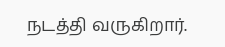நடத்தி வருகிறார்.